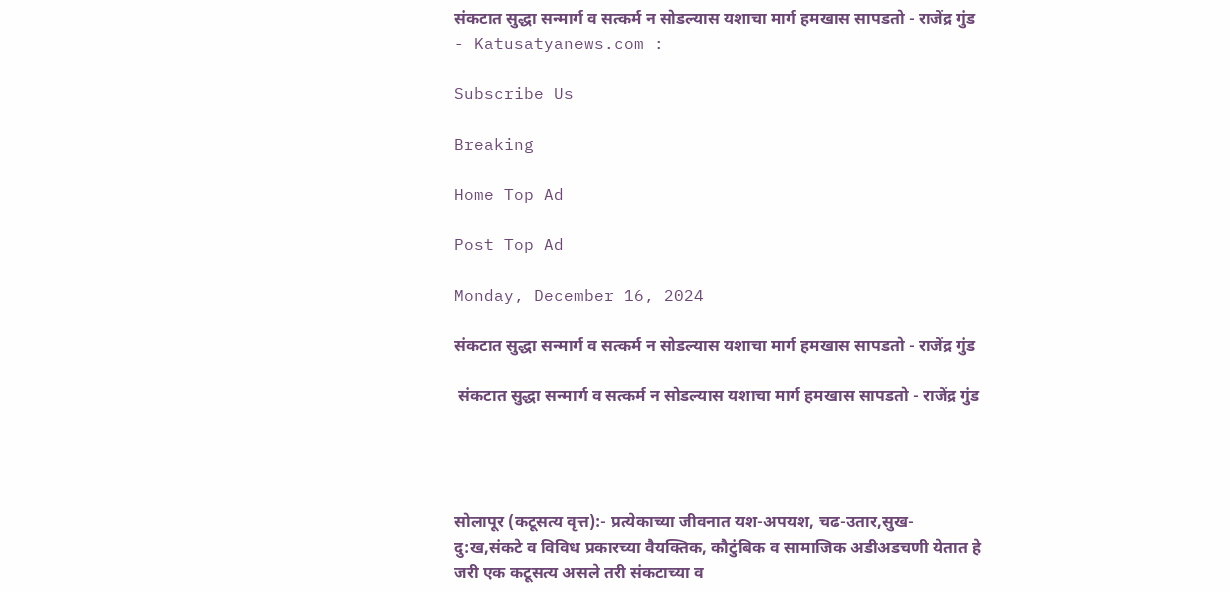संकटात सुद्धा सन्मार्ग व सत्कर्म न सोडल्यास यशाचा मार्ग हमखास सापडतो - राजेंद्र गुंड - Katusatyanews.com :

Subscribe Us

Breaking

Home Top Ad

Post Top Ad

Monday, December 16, 2024

संकटात सुद्धा सन्मार्ग व सत्कर्म न सोडल्यास यशाचा मार्ग हमखास सापडतो - राजेंद्र गुंड

 संकटात सुद्धा सन्मार्ग व सत्कर्म न सोडल्यास यशाचा मार्ग हमखास सापडतो - राजेंद्र गुंड




सोलापूर (कटूसत्य वृत्त):- प्रत्येकाच्या जीवनात यश-अपयश, चढ-उतार,सुख-दु:ख,संकटे व विविध प्रकारच्या वैयक्तिक, कौटुंबिक व सामाजिक अडीअडचणी येतात हे जरी एक कटूसत्य असले तरी संकटाच्या व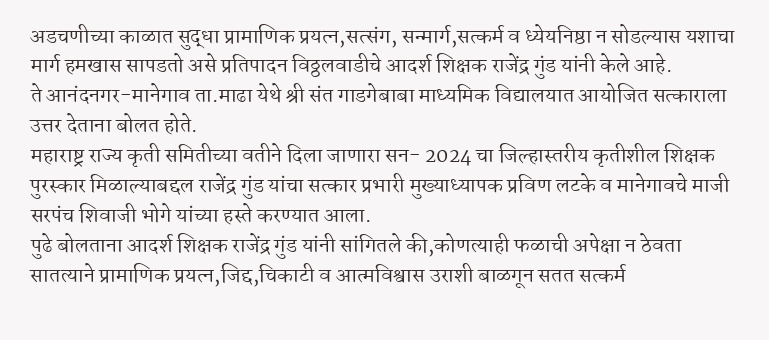अडचणीच्या काळात सुद्धा प्रामाणिक प्रयत्न,सत्संग, सन्मार्ग,सत्कर्म व ध्येयनिष्ठा न सोडल्यास यशाचा मार्ग हमखास सापडतो असे प्रतिपादन विठ्ठलवाडीचे आदर्श शिक्षक राजेंद्र गुंड यांनी केले आहे.
ते आनंदनगर-मानेगाव ता.माढा येथे श्री संत गाडगेबाबा माध्यमिक विद्यालयात आयोजित सत्काराला उत्तर देताना बोलत होते.
महाराष्ट्र राज्य कृती समितीच्या वतीने दिला जाणारा सन- 2024 चा जिल्हास्तरीय कृतीशील शिक्षक पुरस्कार मिळाल्याबद्दल राजेंद्र गुंड यांचा सत्कार प्रभारी मुख्याध्यापक प्रविण लटके व मानेगावचे माजी सरपंच शिवाजी भोगे यांच्या हस्ते करण्यात आला.
पुढे बोलताना आदर्श शिक्षक राजेंद्र गुंड यांनी सांगितले की,कोणत्याही फळाची अपेक्षा न ठेवता सातत्याने प्रामाणिक प्रयत्न,जिद्द,चिकाटी व आत्मविश्वास उराशी बाळगून सतत सत्कर्म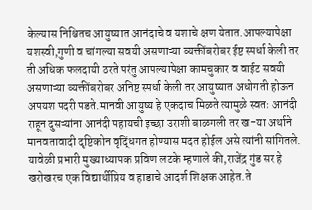केल्यास निश्चितच आयुष्यात आनंदाचे व यशाचे क्षण येतात.आपल्यापेक्षा यशस्वी,गुणी व चांगल्या सवयी असणाऱ्या व्यक्तींबरोबर ईष्ट स्पर्धा केली तर ती अधिक फलदायी ठरते परंतु आपल्यापेक्षा कामचुकार व वाईट सवयी असणाऱ्या व्यक्तींबरोबर अनिष्ट स्पर्धा केली तर आयुष्यात अधोगती होऊन अपयश पदरी पडते.मानवी आयुष्य हे एकदाच मिळते त्यामुळे स्वतः आनंदी राहून दुसऱ्यांना आनंदी पहायची इच्छा उराशी बाळगली तर ख-या अर्थाने मानवतावादी दृष्टिकोन वृद्धिंगत होण्यास मदत होईल असे त्यांनी सांगितले.
यावेळी प्रभारी मुख्याध्यापक प्रविण लटके म्हणाले की,राजेंद्र गुंड सर हे खरोखरच एक विद्यार्थीप्रिय व हाडाचे आदर्श शिक्षक आहेत.ते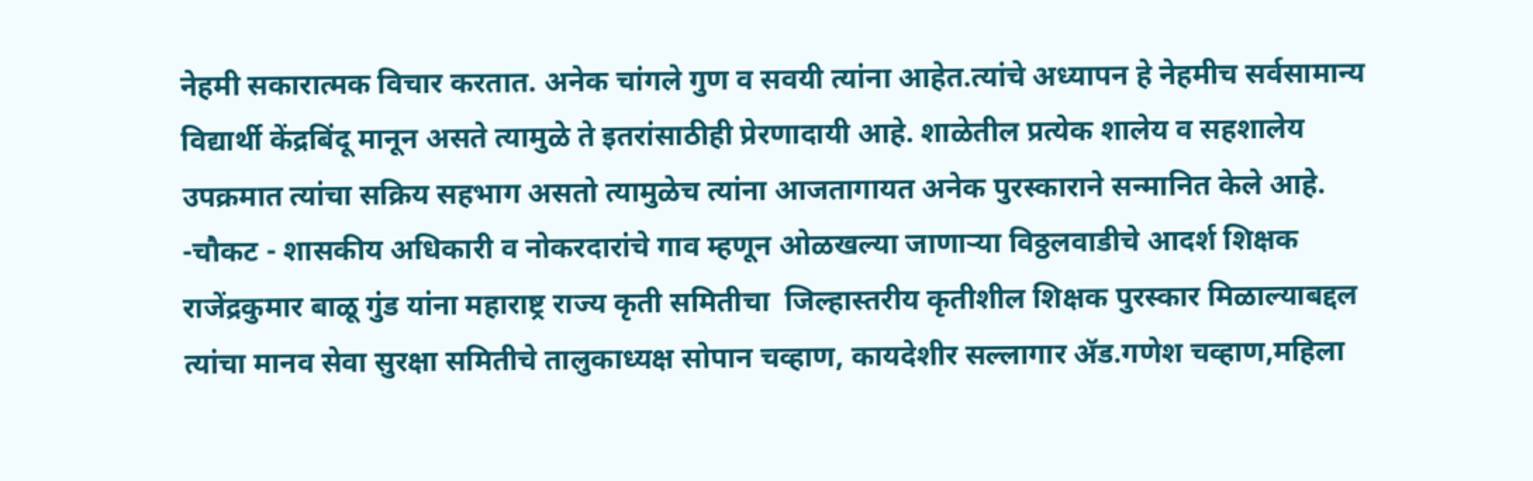नेहमी सकारात्मक विचार करतात. अनेक चांगले गुण व सवयी त्यांना आहेत.त्यांचे अध्यापन हे नेहमीच सर्वसामान्य विद्यार्थी केंद्रबिंदू मानून असते त्यामुळे ते इतरांसाठीही प्रेरणादायी आहे. शाळेतील प्रत्येक शालेय व सहशालेय उपक्रमात त्यांचा सक्रिय सहभाग असतो त्यामुळेच त्यांना आजतागायत अनेक पुरस्काराने सन्मानित केले आहे.
-चौकट - शासकीय अधिकारी व नोकरदारांचे गाव म्हणून ओळखल्या जाणाऱ्या विठ्ठलवाडीचे आदर्श शिक्षक राजेंद्रकुमार बाळू गुंड यांना महाराष्ट्र राज्य कृती समितीचा  जिल्हास्तरीय कृतीशील शिक्षक पुरस्कार मिळाल्याबद्दल त्यांचा मानव सेवा सुरक्षा समितीचे तालुकाध्यक्ष सोपान चव्हाण, कायदेशीर सल्लागार ॲड.गणेश चव्हाण,महिला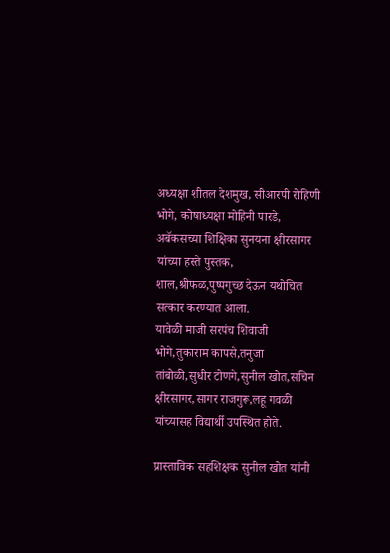अध्यक्षा शीतल देशमुख, सीआरपी रोहिणी भोगे, कोषाध्यक्षा मोहिनी पारडे, अबॅकसच्या शिक्षिका सुनयना क्षीरसागर यांच्या हस्ते पुस्तक, शाल,श्रीफळ,पुष्पगुच्छ देऊन यथोचित सत्कार करण्यात आला.
यावेळी माजी सरपंच शिवाजी भोगे,तुकाराम कापसे,तनुजा तांबोळी,सुधीर टोणगे,सुनील खोत,सचिन क्षीरसागर,सागर राजगुरू,लहू गवळी यांच्यासह विद्यार्थी उपस्थित होते.

प्रास्ताविक सहशिक्षक सुनील खोत यांनी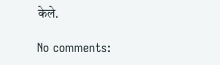केले.

No comments: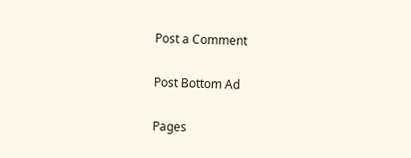Post a Comment

Post Bottom Ad

Pages